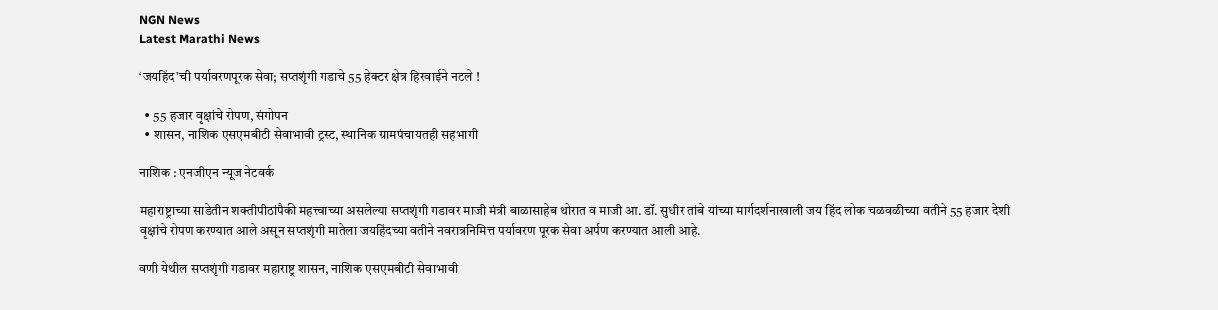NGN News
Latest Marathi News

‘जयहिंद’ची पर्यावरणपूरक सेवा; सप्तशृंगी गडाचे 55 हेक्टर क्षेत्र हिरवाईने नटले !

  • 55 हजार वृक्षांचे रोपण, संगोपन
  • शासन, नाशिक एसएमबीटी सेवाभावी ट्रस्ट, स्थानिक ग्रामपंचायतही सहभागी

नाशिक : एनजीएन न्यूज नेटवर्क

महाराष्ट्राच्या साडेतीन शक्तीपीठांपैकी महत्त्वाच्या असलेल्या सप्तशृंगी गडावर माजी मंत्री बाळासाहेब थोरात व माजी आ. डॉ. सुधीर तांबे यांच्या मार्गदर्शनाखाली जय हिंद लोक चळवळीच्या वतीने 55 हजार देशी वृक्षांचे रोपण करण्यात आले असून सप्तशृंगी मातेला जयहिंदच्या वतीने नवरात्रनिमित्त पर्यावरण पूरक सेवा अर्पण करण्यात आली आहे.

वणी येथील सप्तशृंगी गडावर महाराष्ट्र शासन, नाशिक एसएमबीटी सेवाभावी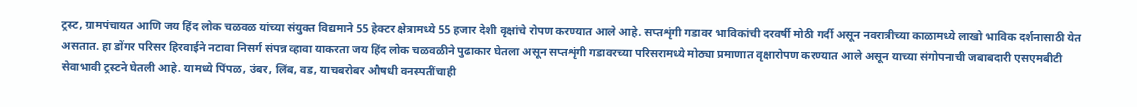ट्रस्ट, ग्रामपंचायत आणि जय हिंद लोक चळवळ यांच्या संयुक्त विद्यमाने 55 हेक्टर क्षेत्रामध्ये 55 हजार देशी वृक्षांचे रोपण करण्यात आले आहे. सप्तशृंगी गडावर भाविकांची दरवर्षी मोठी गर्दी असून नवरात्रीच्या काळामध्ये लाखो भाविक दर्शनासाठी येत असतात. हा डोंगर परिसर हिरवाईने नटावा निसर्ग संपन्न व्हावा याकरता जय हिंद लोक चळवळीने पुढाकार घेतला असून सप्तशृंगी गडावरच्या परिसरामध्ये मोठ्या प्रमाणात वृक्षारोपण करण्यात आले असून याच्या संगोपनाची जबाबदारी एसएमबीटी सेवाभावी ट्रस्टने घेतली आहे. यामध्ये पिंपळ, उंबर, लिंब, वड, याचबरोबर औषधी वनस्पतींचाही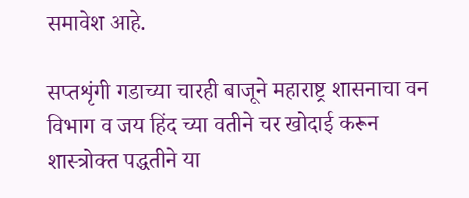समावेश आहे.

सप्तशृंगी गडाच्या चारही बाजूने महाराष्ट्र शासनाचा वन विभाग व जय हिंद च्या वतीने चर खोदाई करून शास्त्रोक्त पद्धतीने या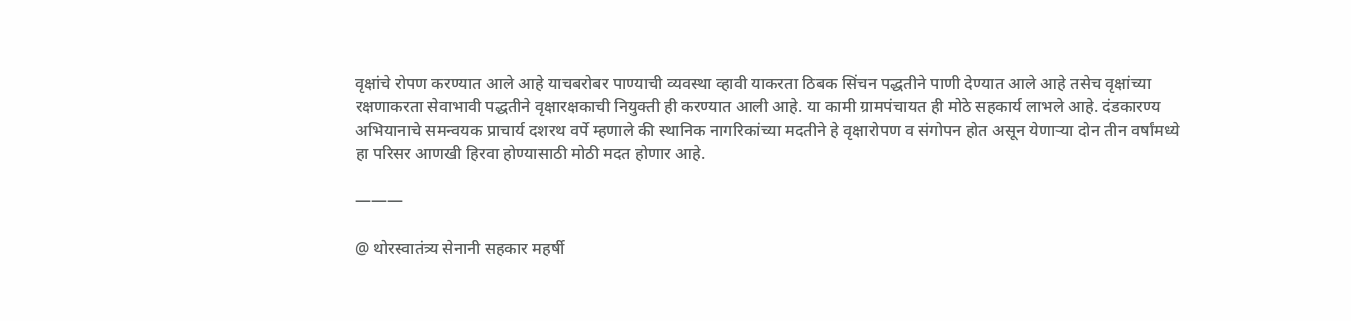वृक्षांचे रोपण करण्यात आले आहे याचबरोबर पाण्याची व्यवस्था व्हावी याकरता ठिबक सिंचन पद्धतीने पाणी देण्यात आले आहे तसेच वृक्षांच्या रक्षणाकरता सेवाभावी पद्धतीने वृक्षारक्षकाची नियुक्ती ही करण्यात आली आहे. या कामी ग्रामपंचायत ही मोठे सहकार्य लाभले आहे. दंडकारण्य अभियानाचे समन्वयक प्राचार्य दशरथ वर्पे म्हणाले की स्थानिक नागरिकांच्या मदतीने हे वृक्षारोपण व संगोपन होत असून येणाऱ्या दोन तीन वर्षांमध्ये हा परिसर आणखी हिरवा होण्यासाठी मोठी मदत होणार आहे.

———

@ थोरस्वातंत्र्य सेनानी सहकार महर्षी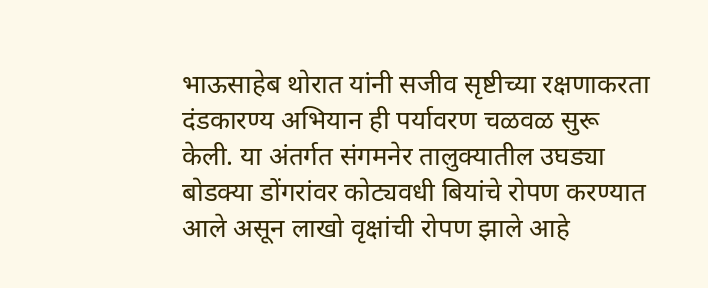भाऊसाहेब थोरात यांनी सजीव सृष्टीच्या रक्षणाकरता दंडकारण्य अभियान ही पर्यावरण चळवळ सुरू केली. या अंतर्गत संगमनेर तालुक्यातील उघड्या बोडक्या डोंगरांवर कोट्यवधी बियांचे रोपण करण्यात आले असून लाखो वृक्षांची रोपण झाले आहे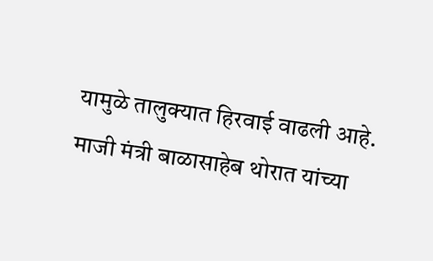यामुळे तालुक्यात हिरवाई वाढली आहे. माजी मंत्री बाळासाहेब थोरात यांच्या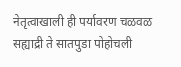नेतृत्वाखाली ही पर्यावरण चळवळ सह्याद्री ते सातपुडा पोहोचली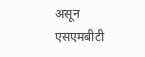असून एसएमबीटी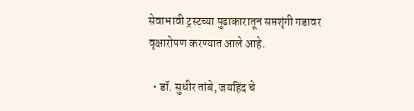सेवाभावी ट्रस्टच्या पुढाकारातून सप्तशृंगी गडावर वृक्षारोपण करण्यात आले आहे.

  • डॉ. सुधीर तांबे, जयहिंद चे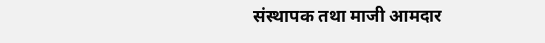संस्थापक तथा माजी आमदार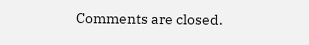Comments are closed.